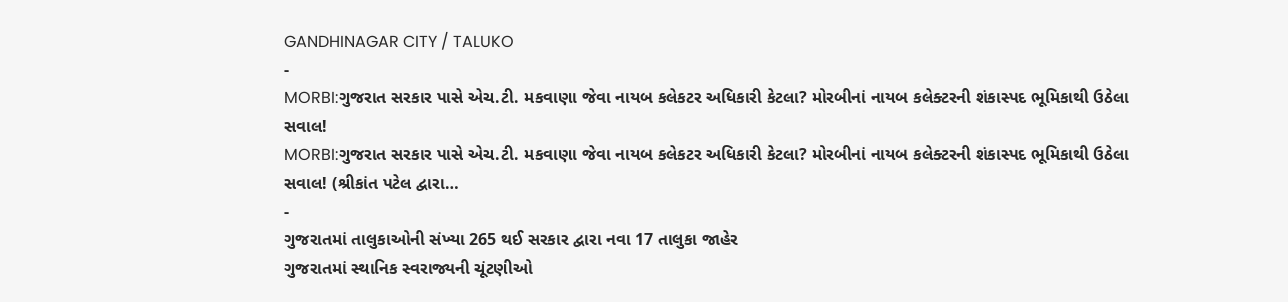GANDHINAGAR CITY / TALUKO
-
MORBI:ગુજરાત સરકાર પાસે એચ.ટી. મકવાણા જેવા નાયબ કલેકટર અધિકારી કેટલા? મોરબીનાં નાયબ કલેક્ટરની શંકાસ્પદ ભૂમિકાથી ઉઠેલા સવાલ!
MORBI:ગુજરાત સરકાર પાસે એચ.ટી. મકવાણા જેવા નાયબ કલેકટર અધિકારી કેટલા? મોરબીનાં નાયબ કલેક્ટરની શંકાસ્પદ ભૂમિકાથી ઉઠેલા સવાલ! (શ્રીકાંત પટેલ દ્વારા…
-
ગુજરાતમાં તાલુકાઓની સંખ્યા 265 થઈ સરકાર દ્વારા નવા 17 તાલુકા જાહેર
ગુજરાતમાં સ્થાનિક સ્વરાજ્યની ચૂંટણીઓ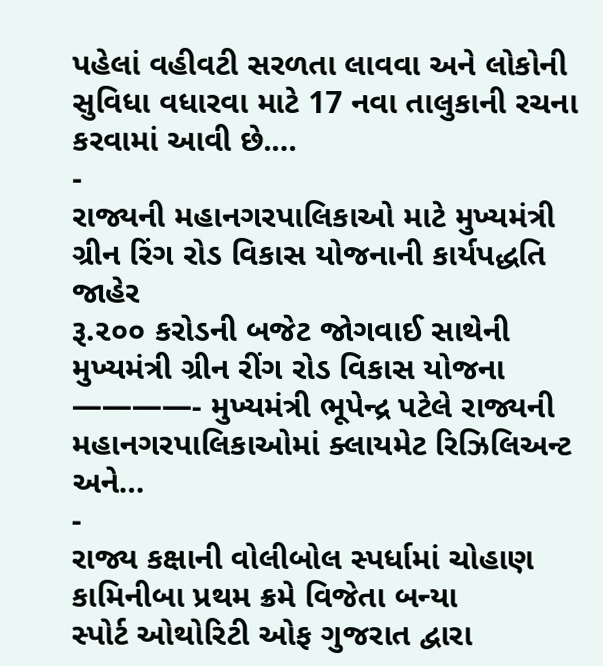પહેલાં વહીવટી સરળતા લાવવા અને લોકોની સુવિધા વધારવા માટે 17 નવા તાલુકાની રચના કરવામાં આવી છે.…
-
રાજ્યની મહાનગરપાલિકાઓ માટે મુખ્યમંત્રી ગ્રીન રિંગ રોડ વિકાસ યોજનાની કાર્યપદ્ધતિ જાહેર
રૂ.૨૦૦ કરોડની બજેટ જોગવાઈ સાથેની મુખ્યમંત્રી ગ્રીન રીંગ રોડ વિકાસ યોજના ————- મુખ્યમંત્રી ભૂપેન્દ્ર પટેલે રાજ્યની મહાનગરપાલિકાઓમાં ક્લાયમેટ રિઝિલિઅન્ટ અને…
-
રાજ્ય કક્ષાની વોલીબોલ સ્પર્ધામાં ચોહાણ કામિનીબા પ્રથમ ક્રમે વિજેતા બન્યા
સ્પોર્ટ ઓથોરિટી ઓફ ગુજરાત દ્વારા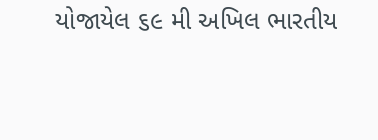યોજાયેલ ૬૯ મી અખિલ ભારતીય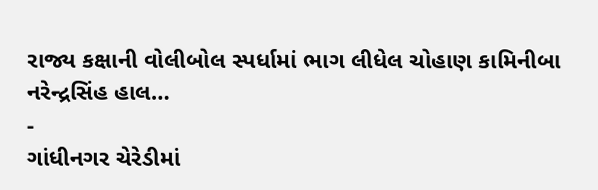રાજ્ય કક્ષાની વોલીબોલ સ્પર્ધામાં ભાગ લીધેલ ચોહાણ કામિનીબા નરેન્દ્રસિંહ હાલ…
-
ગાંધીનગર ચેરેડીમાં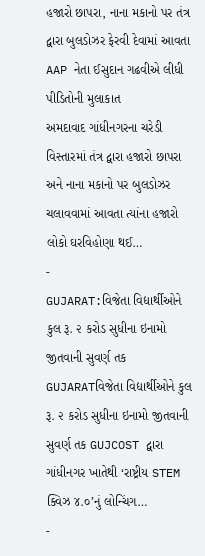હજારો છાપરા, નાના મકાનો પર તંત્ર દ્વારા બુલડોઝર ફેરવી દેવામાં આવતા AAP નેતા ઈસુદાન ગઢવીએ લીધી પીડિતોની મુલાકાત
અમદાવાદ ગાંધીનગરના ચરેડી વિસ્તારમાં તંત્ર દ્વારા હજારો છાપરા અને નાના મકાનો પર બુલડોઝર ચલાવવામાં આવતા ત્યાંના હજારો લોકો ઘરવિહોણા થઈ…
-
GUJARAT:વિજેતા વિદ્યાર્થીઓને કુલ રૂ. ૨ કરોડ સુધીના ઇનામો જીતવાની સુવર્ણ તક
GUJARATવિજેતા વિદ્યાર્થીઓને કુલ રૂ. ૨ કરોડ સુધીના ઇનામો જીતવાની સુવર્ણ તક GUJCOST દ્વારા ગાંધીનગર ખાતેથી ‘રાષ્ટ્રીય STEM ક્વિઝ ૪.૦’નું લોન્ચિંગ…
-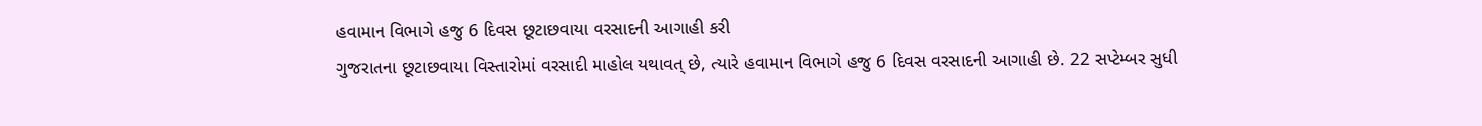હવામાન વિભાગે હજુ 6 દિવસ છૂટાછવાયા વરસાદની આગાહી કરી
ગુજરાતના છૂટાછવાયા વિસ્તારોમાં વરસાદી માહોલ યથાવત્ છે, ત્યારે હવામાન વિભાગે હજુ 6 દિવસ વરસાદની આગાહી છે. 22 સપ્ટેમ્બર સુધી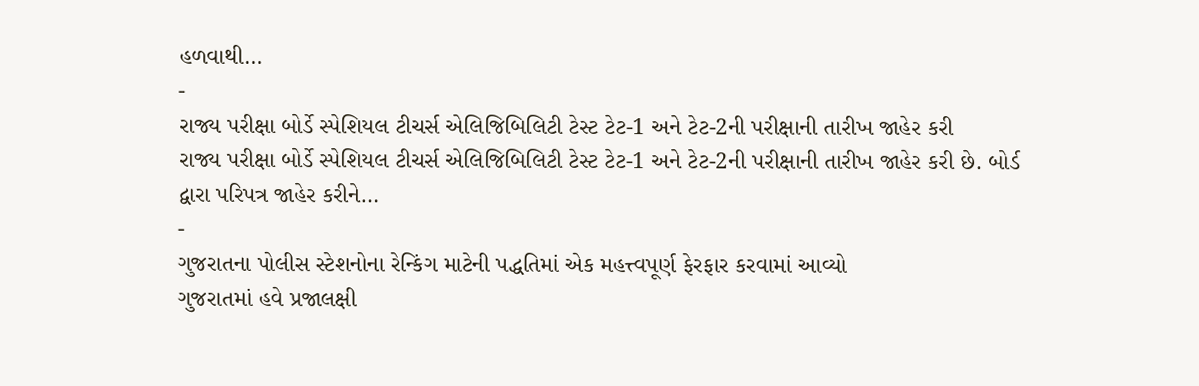હળવાથી…
-
રાજ્ય પરીક્ષા બોર્ડે સ્પેશિયલ ટીચર્સ એલિજિબિલિટી ટેસ્ટ ટેટ-1 અને ટેટ-2ની પરીક્ષાની તારીખ જાહેર કરી
રાજ્ય પરીક્ષા બોર્ડે સ્પેશિયલ ટીચર્સ એલિજિબિલિટી ટેસ્ટ ટેટ-1 અને ટેટ-2ની પરીક્ષાની તારીખ જાહેર કરી છે. બોર્ડ દ્વારા પરિપત્ર જાહેર કરીને…
-
ગુજરાતના પોલીસ સ્ટેશનોના રેન્કિંગ માટેની પદ્ધતિમાં એક મહત્ત્વપૂર્ણ ફેરફાર કરવામાં આવ્યો
ગુજરાતમાં હવે પ્રજાલક્ષી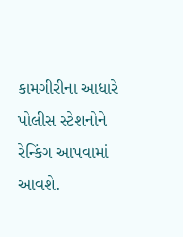કામગીરીના આધારે પોલીસ સ્ટેશનોને રેન્કિંગ આપવામાં આવશે.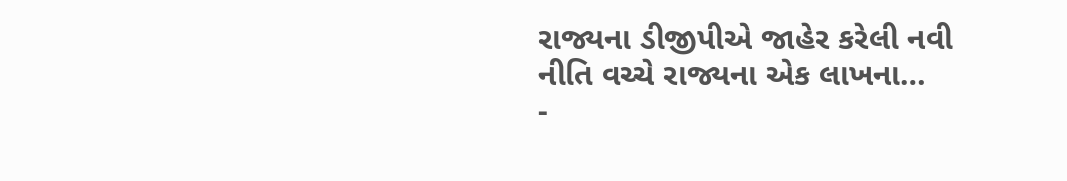રાજ્યના ડીજીપીએ જાહેર કરેલી નવી નીતિ વચ્ચે રાજ્યના એક લાખના…
-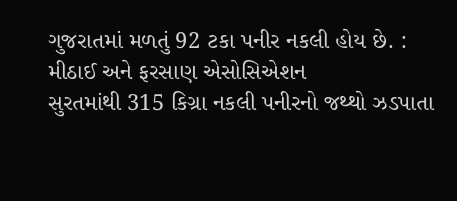ગુજરાતમાં મળતું 92 ટકા પનીર નકલી હોય છે. : મીઠાઈ અને ફરસાણ એસોસિએશન
સુરતમાંથી 315 કિગ્રા નકલી પનીરનો જથ્થો ઝડપાતા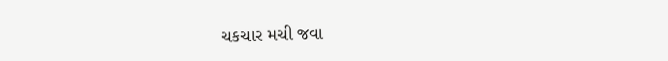ચકચાર મચી જવા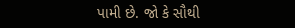પામી છે. જો કે સૌથી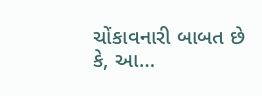ચોંકાવનારી બાબત છે કે, આ…